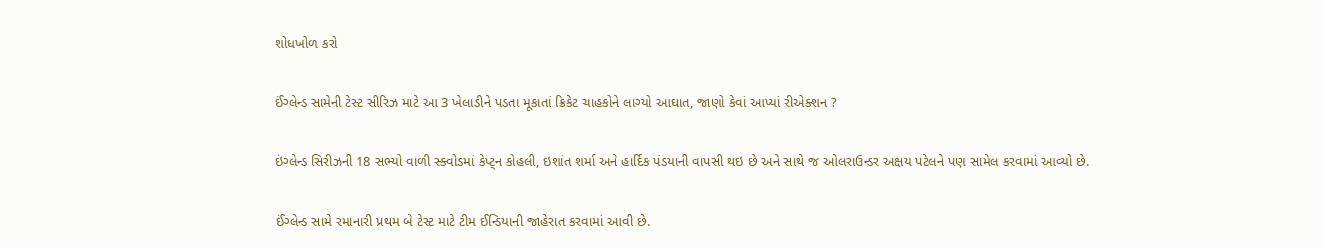શોધખોળ કરો

ઈંગ્લેન્ડ સામેની ટેસ્ટ સીરિઝ માટે આ 3 ખેલાડીને પડતા મૂકાતાં ક્રિકેટ ચાહકોને લાગ્યો આઘાત, જાણો કેવાં આપ્યાં રીએક્શન ?

ઇંગ્લેન્ડ સિરીઝની 18 સભ્યો વાળી સ્ક્વોડમાં કેપ્ટ્ન કોહલી, ઇશાંત શર્મા અને હાર્દિક પંડયાની વાપસી થઇ છે અને સાથે જ ઓલરાઉન્ડર અક્ષય પટેલને પણ સામેલ કરવામાં આવ્યો છે.

ઈંગ્લેન્ડ સામે રમાનારી પ્રથમ બે ટેસ્ટ માટે ટીમ ઈન્ડિયાની જાહેરાત કરવામાં આવી છે.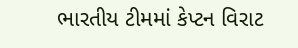ભારતીય ટીમમાં કેપ્ટન વિરાટ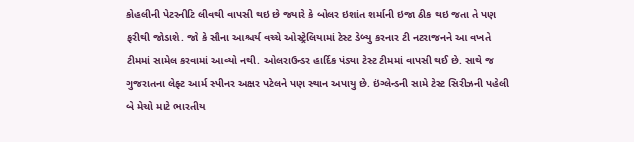કોહલીની પેટરનીટિ લીવથી વાપસી થઇ છે જ્યારે કે બોલર ઇશાંત શર્માની ઇજા ઠીક થઇ જતા તે પણ ફરીથી જોડાશે. જો કે સૌના આશ્ચર્ય વચ્ચે ઓસ્ટ્રેલિયામાં ટેસ્ટ ડેબ્યુ કરનાર ટી નટરાજનને આ વખતે ટીમમાં સામેલ કરવામાં આવ્યો નથી. ઓલરાઉન્ડર હાર્દિક પંડ્યા ટેસ્ટ ટીમમાં વાપસી થઈ છે. સાથે જ ગુજરાતના લેફ્ટ આર્મ સ્પીનર અક્ષર પટેલને પણ સ્થાન અપાયુ છે. ઇંગ્લેન્ડની સામે ટેસ્ટ સિરીઝની પહેલી બે મેચો માટે ભારતીય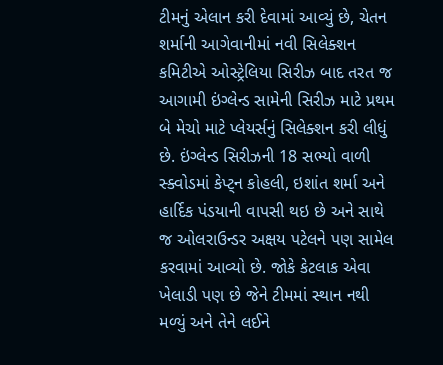ટીમનું એલાન કરી દેવામાં આવ્યું છે, ચેતન શર્માની આગેવાનીમાં નવી સિલેક્શન કમિટીએ ઓસ્ટ્રેલિયા સિરીઝ બાદ તરત જ આગામી ઇંગ્લેન્ડ સામેની સિરીઝ માટે પ્રથમ બે મેચો માટે પ્લેયર્સનું સિલેક્શન કરી લીધું છે. ઇંગ્લેન્ડ સિરીઝની 18 સભ્યો વાળી સ્ક્વોડમાં કેપ્ટ્ન કોહલી, ઇશાંત શર્મા અને હાર્દિક પંડયાની વાપસી થઇ છે અને સાથે જ ઓલરાઉન્ડર અક્ષય પટેલને પણ સામેલ કરવામાં આવ્યો છે. જોકે કેટલાક એવા ખેલાડી પણ છે જેને ટીમમાં સ્થાન નથી મળ્યું અને તેને લઈને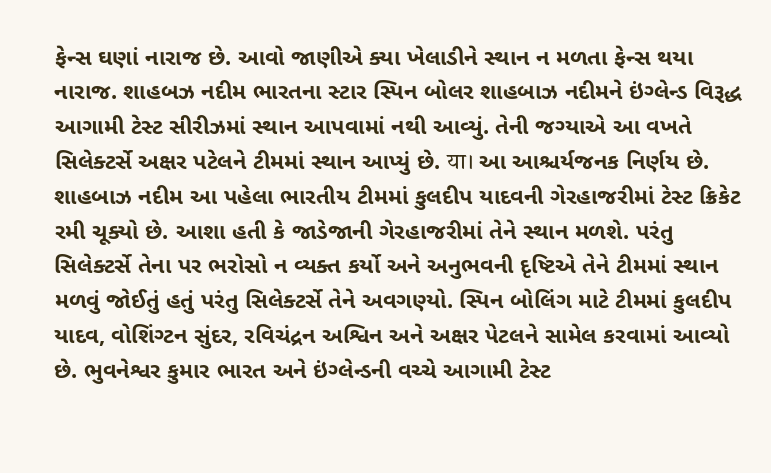ફેન્સ ઘણાં નારાજ છે. આવો જાણીએ ક્યા ખેલાડીને સ્થાન ન મળતા ફેન્સ થયા નારાજ. શાહબઝ નદીમ ભારતના સ્ટાર સ્પિન બોલર શાહબાઝ નદીમને ઇંગ્લેન્ડ વિરૂદ્ધ આગામી ટેસ્ટ સીરીઝમાં સ્થાન આપવામાં નથી આવ્યું. તેની જગ્યાએ આ વખતે સિલેક્ટર્સે અક્ષર પટેલને ટીમમાં સ્થાન આપ્યું છે. या। આ આશ્ચર્યજનક નિર્ણય છે. શાહબાઝ નદીમ આ પહેલા ભારતીય ટીમમાં કુલદીપ યાદવની ગેરહાજરીમાં ટેસ્ટ ક્રિકેટ રમી ચૂક્યો છે. આશા હતી કે જાડેજાની ગેરહાજરીમાં તેને સ્થાન મળશે. પરંતુ સિલેક્ટર્સે તેના પર ભરોસો ન વ્યક્ત કર્યો અને અનુભવની દૃષ્ટિએ તેને ટીમમાં સ્થાન મળવું જોઈતું હતું પરંતુ સિલેક્ટર્સે તેને અવગણ્યો. સ્પિન બોલિંગ માટે ટીમમાં કુલદીપ યાદવ, વોશિંગ્ટન સુંદર, રવિચંદ્રન અશ્વિન અને અક્ષર પેટલને સામેલ કરવામાં આવ્યો છે. ભુવનેશ્વર કુમાર ભારત અને ઇંગ્લેન્ડની વચ્ચે આગામી ટેસ્ટ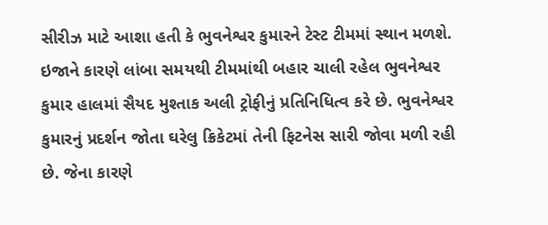સીરીઝ માટે આશા હતી કે ભુવનેશ્વર કુમારને ટેસ્ટ ટીમમાં સ્થાન મળશે. ઇજાને કારણે લાંબા સમયથી ટીમમાંથી બહાર ચાલી રહેલ ભુવનેશ્વર કુમાર હાલમાં સૈયદ મુશ્તાક અલી ટ્રોફીનું પ્રતિનિધિત્વ કરે છે. ભુવનેશ્વર કુમારનું પ્રદર્શન જોતા ઘરેલુ ક્રિકેટમાં તેની ફિટનેસ સારી જોવા મળી રહી છે. જેના કારણે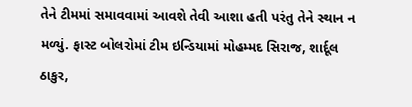તેને ટીમમાં સમાવવામાં આવશે તેવી આશા હતી પરંતુ તેને સ્થાન ન મળ્યું. ફાસ્ટ બોલરોમાં ટીમ ઇન્ડિયામાં મોહમ્મદ સિરાજ, શાર્દૂલ ઠાકુર,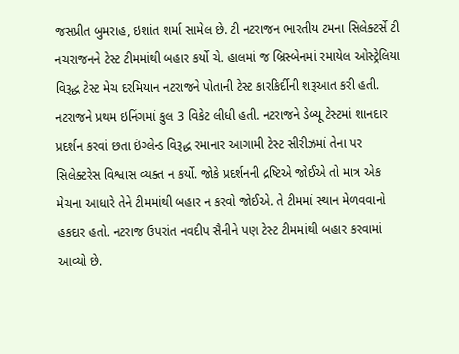જસપ્રીત બુમરાહ, ઇશાંત શર્મા સામેલ છે. ટી નટરાજન ભારતીય ટમના સિલેક્ટર્સે ટી નચરાજનને ટેસ્ટ ટીમમાંથી બહાર કર્યો ચે. હાલમાં જ બ્રિસ્બેનમાં રમાયેલ ઓસ્ટ્રેલિયા વિરૂદ્ધ ટેસ્ટ મેચ દરમિયાન નટરાજને પોતાની ટેસ્ટ કારકિર્દીની શરૂઆત કરી હતી. નટરાજને પ્રથમ ઇનિંગમાં કુલ 3 વિકેટ લીધી હતી. નટરાજને ડેબ્યૂ ટેસ્ટમાં શાનદાર પ્રદર્શન કરવાં છતા ઇંગ્લેન્ડ વિરૂદ્ધ રમાનાર આગામી ટેસ્ટ સીરીઝમાં તેના પર સિલેક્ટરેસ વિશ્વાસ વ્યક્ત ન કર્યો. જોકે પ્રદર્શનની દ્રષ્ટિએ જોઈએ તો માત્ર એક મેચના આધારે તેને ટીમમાંથી બહાર ન કરવો જોઈએ. તે ટીમમાં સ્થાન મેળવવાનો હકદાર હતો. નટરાજ ઉપરાંત નવદીપ સૈનીને પણ ટેસ્ટ ટીમમાંથી બહાર કરવામાં આવ્યો છે.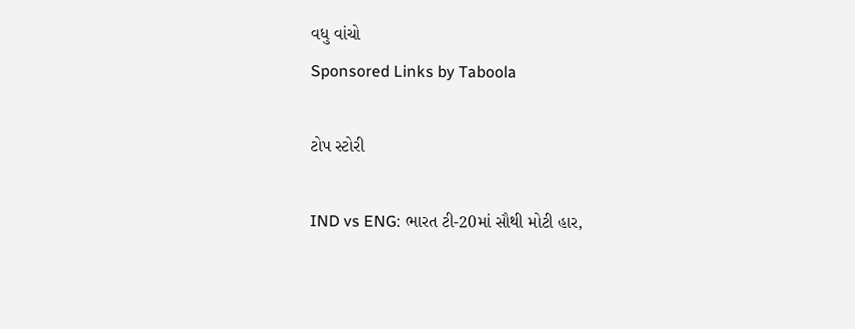વધુ વાંચો
Sponsored Links by Taboola

ટોપ સ્ટોરી

IND vs ENG: ભારત ટી-20માં સૌથી મોટી હાર,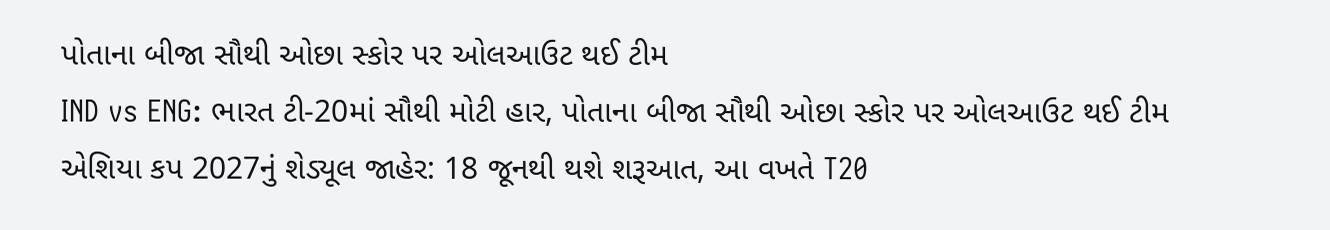પોતાના બીજા સૌથી ઓછા સ્કોર પર ઓલઆઉટ થઈ ટીમ
IND vs ENG: ભારત ટી-20માં સૌથી મોટી હાર, પોતાના બીજા સૌથી ઓછા સ્કોર પર ઓલઆઉટ થઈ ટીમ
એશિયા કપ 2027નું શેડ્યૂલ જાહેર: 18 જૂનથી થશે શરૂઆત, આ વખતે T20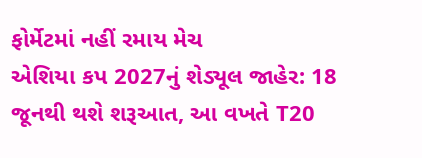ફોર્મેટમાં નહીં રમાય મેચ
એશિયા કપ 2027નું શેડ્યૂલ જાહેર: 18 જૂનથી થશે શરૂઆત, આ વખતે T20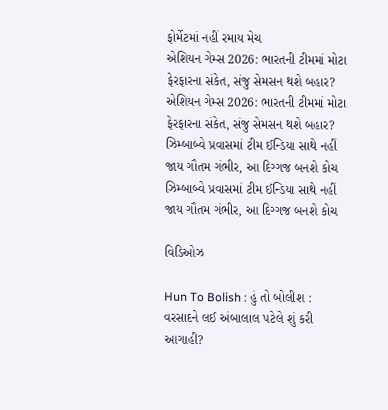ફોર્મેટમાં નહીં રમાય મેચ
એશિયન ગેમ્સ 2026: ભારતની ટીમમાં મોટા ફેરફારના સંકેત, સંજુ સેમસન થશે બહાર?
એશિયન ગેમ્સ 2026: ભારતની ટીમમાં મોટા ફેરફારના સંકેત, સંજુ સેમસન થશે બહાર?
ઝિમ્બાબ્વે પ્રવાસમાં ટીમ ઈન્ડિયા સાથે નહીં જાય ગૌતમ ગંભીર, આ દિગ્ગજ બનશે કોચ
ઝિમ્બાબ્વે પ્રવાસમાં ટીમ ઈન્ડિયા સાથે નહીં જાય ગૌતમ ગંભીર, આ દિગ્ગજ બનશે કોચ

વિડિઓઝ

Hun To Bolish : હું તો બોલીશ : વરસાદને લઈ અંબાલાલ પટેલે શું કરી આગાહી?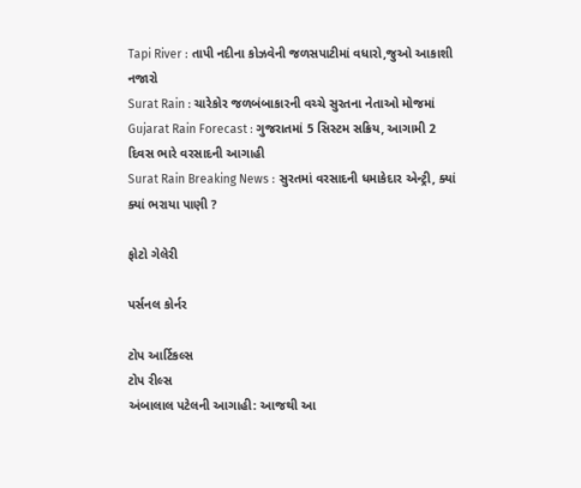Tapi River : તાપી નદીના કોઝવેની જળસપાટીમાં વધારો,જુઓ આકાશી નજારો
Surat Rain : ચારેકોર જળબંબાકારની વચ્ચે સુરતના નેતાઓ મોજમાં
Gujarat Rain Forecast : ગુજરાતમાં 5 સિસ્ટમ સક્રિય, આગામી 2 દિવસ ભારે વરસાદની આગાહી
Surat Rain Breaking News : સુરતમાં વરસાદની ધમાકેદાર એન્ટ્રી, ક્યાં ક્યાં ભરાયા પાણી ?

ફોટો ગેલેરી

પર્સનલ કોર્નર

ટોપ આર્ટિકલ્સ
ટોપ રીલ્સ
અંબાલાલ પટેલની આગાહી: આજથી આ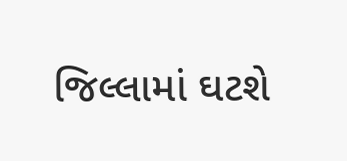જિલ્લામાં ઘટશે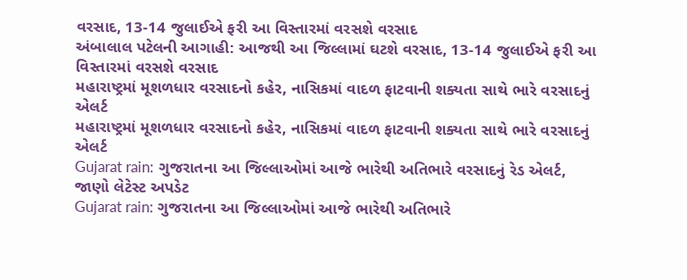વરસાદ, 13-14 જુલાઈએ ફરી આ વિસ્તારમાં વરસશે વરસાદ
અંબાલાલ પટેલની આગાહી: આજથી આ જિલ્લામાં ઘટશે વરસાદ, 13-14 જુલાઈએ ફરી આ વિસ્તારમાં વરસશે વરસાદ
મહારાષ્ટ્રમાં મૂશળધાર વરસાદનો કહેર, નાસિકમાં વાદળ ફાટવાની શક્યતા સાથે ભારે વરસાદનું એલર્ટ
મહારાષ્ટ્રમાં મૂશળધાર વરસાદનો કહેર, નાસિકમાં વાદળ ફાટવાની શક્યતા સાથે ભારે વરસાદનું એલર્ટ
Gujarat rain: ગુજરાતના આ જિલ્લાઓમાં આજે ભારેથી અતિભારે વરસાદનું રેડ એલર્ટ, જાણો લેટેસ્ટ અપડેટ
Gujarat rain: ગુજરાતના આ જિલ્લાઓમાં આજે ભારેથી અતિભારે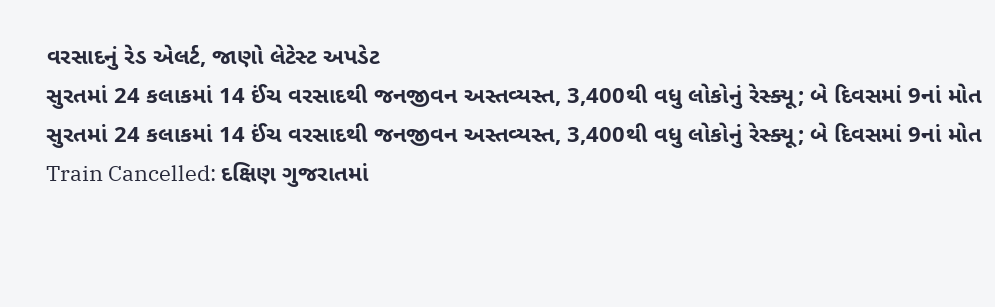વરસાદનું રેડ એલર્ટ, જાણો લેટેસ્ટ અપડેટ
સુરતમાં 24 કલાકમાં 14 ઈંચ વરસાદથી જનજીવન અસ્તવ્યસ્ત, 3,400થી વધુ લોકોનું રેસ્ક્યૂ; બે દિવસમાં 9નાં મોત
સુરતમાં 24 કલાકમાં 14 ઈંચ વરસાદથી જનજીવન અસ્તવ્યસ્ત, 3,400થી વધુ લોકોનું રેસ્ક્યૂ; બે દિવસમાં 9નાં મોત
Train Cancelled: દક્ષિણ ગુજરાતમાં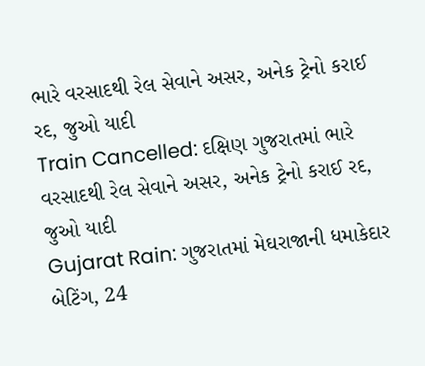ભારે વરસાદથી રેલ સેવાને અસર, અનેક ટ્રેનો કરાઈ રદ, જુઓ યાદી
Train Cancelled: દક્ષિણ ગુજરાતમાં ભારે વરસાદથી રેલ સેવાને અસર, અનેક ટ્રેનો કરાઈ રદ, જુઓ યાદી
Gujarat Rain: ગુજરાતમાં મેઘરાજાની ધમાકેદાર બેટિંગ, 24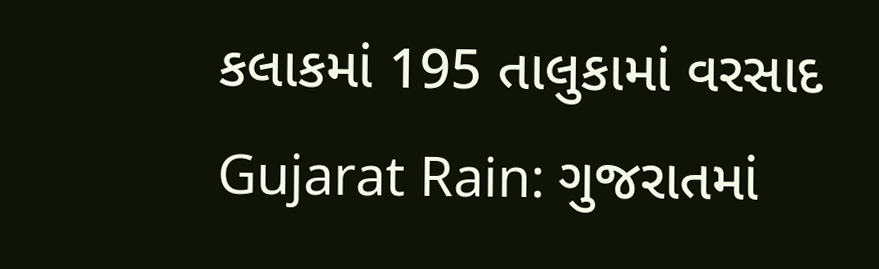કલાકમાં 195 તાલુકામાં વરસાદ
Gujarat Rain: ગુજરાતમાં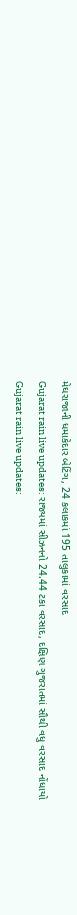મેઘરાજાની ધમાકેદાર બેટિંગ, 24 કલાકમાં 195 તાલુકામાં વરસાદ
Gujarat rain live updates: રાજ્યમાં સીઝનનો 24.44 ટકા વરસાદ, દક્ષિણ ગુજરાતમાં સૌથી વધુ વરસાદ નોંધાયો
Gujarat rain live updates: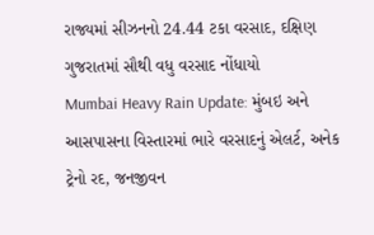રાજ્યમાં સીઝનનો 24.44 ટકા વરસાદ, દક્ષિણ ગુજરાતમાં સૌથી વધુ વરસાદ નોંધાયો
Mumbai Heavy Rain Update: મુંબઇ અને આસપાસના વિસ્તારમાં ભારે વરસાદનું એલર્ટ, અનેક ટ્રેનો રદ, જનજીવન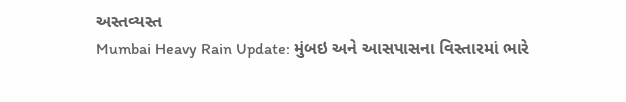અસ્તવ્યસ્ત
Mumbai Heavy Rain Update: મુંબઇ અને આસપાસના વિસ્તારમાં ભારે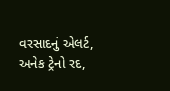વરસાદનું એલર્ટ, અનેક ટ્રેનો રદ,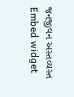જનજીવન અસ્તવ્યસ્ત
Embed widget